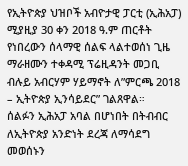የኢትዮጵያ ህዝቦች አብዮታዊ ፓርቲ (ኢሕአፓ) ሚያዚያ 30 ቀን 2018 ዓ.ም ጠርቶት የነበረውን ሰላማዊ ሰልፍ ላልተወሰነ ጊዜ ማራዘሙን ተቀዳሚ ፕሬዚዳንት መጋቢ ብሉይ አብርሃም ሃይማኖት ለ”ምርጫ 2018 – ኢትዮጵያ ኢንሳይደር” ገልጸዋል።
ሰልፉን ኢሕአፓ አባል በሆነበት በትብብር ለኢትዮጵያ አንድነት ደረጃ ለማሳደግ መወሰኑን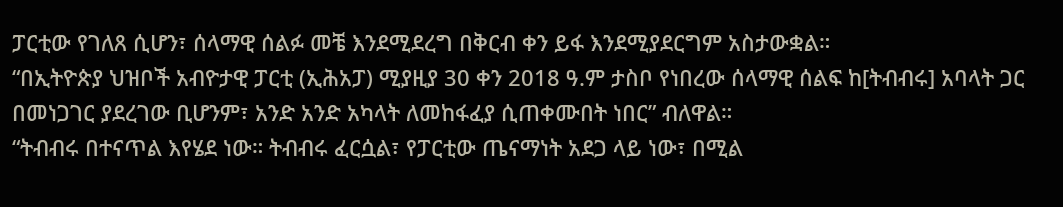ፓርቲው የገለጸ ሲሆን፣ ሰላማዊ ሰልፉ መቼ እንደሚደረግ በቅርብ ቀን ይፋ እንደሚያደርግም አስታውቋል።
“በኢትዮጵያ ህዝቦች አብዮታዊ ፓርቲ (ኢሕአፓ) ሚያዚያ 30 ቀን 2018 ዓ.ም ታስቦ የነበረው ሰላማዊ ሰልፍ ከ[ትብብሩ] አባላት ጋር በመነጋገር ያደረገው ቢሆንም፣ አንድ አንድ አካላት ለመከፋፈያ ሲጠቀሙበት ነበር” ብለዋል።
“ትብብሩ በተናጥል እየሄደ ነው። ትብብሩ ፈርሷል፣ የፓርቲው ጤናማነት አደጋ ላይ ነው፣ በሚል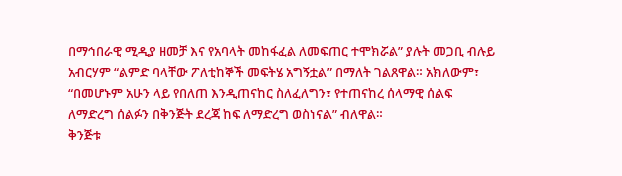በማኅበራዊ ሚዲያ ዘመቻ እና የአባላት መከፋፈል ለመፍጠር ተሞክሯል” ያሉት መጋቢ ብሉይ አብርሃም “ልምድ ባላቸው ፖለቲከኞች መፍትሄ አግኝቷል” በማለት ገልጸዋል። አክለውም፣ “በመሆኑም አሁን ላይ የበለጠ እንዲጠናከር ስለፈለግን፣ የተጠናከረ ሰላማዊ ሰልፍ ለማድረግ ሰልፉን በቅንጅት ደረጃ ከፍ ለማድረግ ወስነናል” ብለዋል።
ቅንጅቱ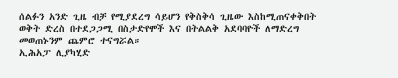ሰልፉን አንድ ጊዜ ብቻ የሚያደረግ ሳይሆን የቅስቅሳ ጊዜው እስከሚጠናቀቅበት ወቅት ድረስ በተደጋጋሚ በስታድየሞች እና በትልልቅ አደባባዮች ለማድረግ መወጠኑንም ጨምሮ ተናግሯል።
ኢሕአፓ ሊያካሂድ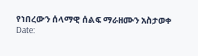የነበረውን ሰላማዊ ሰልፍ ማራዘሙን አስታወቀ
Date: